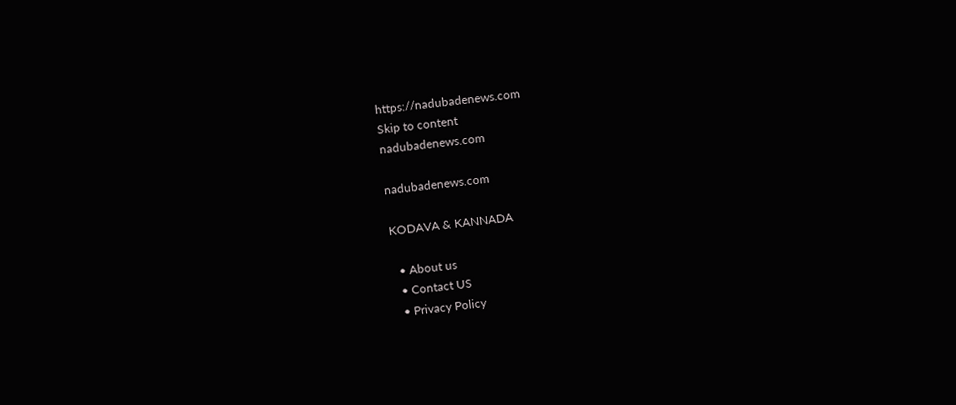https://nadubadenews.com
Skip to content
nadubadenews.com

nadubadenews.com

KODAVA & KANNADA

  • About us
  • Contact US
  • Privacy Policy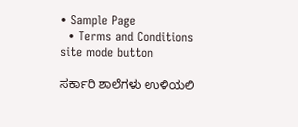• Sample Page
  • Terms and Conditions
site mode button

ಸರ್ಕಾರಿ ಶಾಲೆಗಳು ಉಳಿಯಲಿ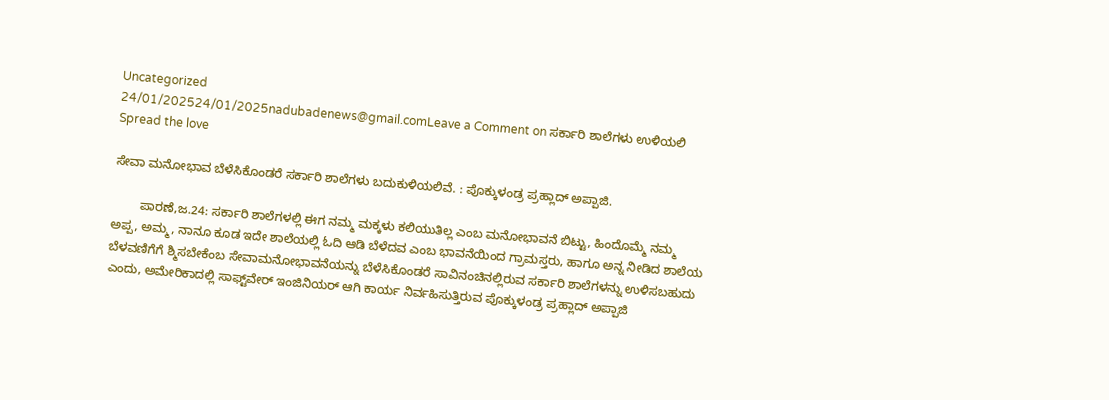Uncategorized
24/01/202524/01/2025nadubadenews@gmail.comLeave a Comment on ಸರ್ಕಾರಿ ಶಾಲೆಗಳು ಉಳಿಯಲಿ
Spread the love

ಸೇವಾ ಮನೋಭಾವ ಬೆಳೆಸಿಕೊಂಡರೆ ಸರ್ಕಾರಿ ಶಾಲೆಗಳು ಬದುಕುಳಿಯಲಿವೆ. : ಪೊಕ್ಕುಳಂಡ್ರ ಪ್ರಹ್ಲಾದ್‌ ಅಪ್ಪಾಜಿ.

        ಪಾರಣೆ,ಜ.24: ಸರ್ಕಾರಿ ಶಾಲೆಗಳಲ್ಲಿ ಈಗ ನಮ್ಮ ಮಕ್ಕಳು ಕಲಿಯುತಿಲ್ಲ ಎಂಬ ಮನೋಭಾವನೆ ಬಿಟ್ಟು, ಹಿಂದೊಮ್ಮೆ ನಮ್ಮ ಅಪ್ಪ, ಅಮ್ಮ, ನಾನೂ ಕೂಡ ಇದೇ ಶಾಲೆಯಲ್ಲಿ ಓದಿ ಆಡಿ ಬೆಳೆದವ ಎಂಬ ಭಾವನೆಯಿಂದ ಗ್ರಾಮಸ್ತರು, ಹಾಗೂ ಅನ್ನ ನೀಡಿದ ಶಾಲೆಯ ಬೆಳವಣಿಗೆಗೆ ಶ್ಮಿಸಬೇಕೆಂಬ ಸೇವಾಮನೋಭಾವನೆಯನ್ನು ಬೆಳೆಸಿಕೊಂಡರೆ ಸಾವಿನಂಚಿನಲ್ಲಿರುವ ಸರ್ಕಾರಿ ಶಾಲೆಗಳನ್ನು ಉಳಿಸಬಹುದು ಎಂದು, ಅಮೇರಿಕಾದಲ್ಲಿ ಸಾಫ್ಟ್‌ವೇರ್‌ ಇಂಜಿನಿಯರ್‌ ಆಗಿ ಕಾರ್ಯ ನಿರ್ವಹಿಸುತ್ತಿರುವ ಪೊಕ್ಕುಳಂಡ್ರ ಪ್ರಹ್ಲಾದ್‌ ಅಪ್ಪಾಜಿ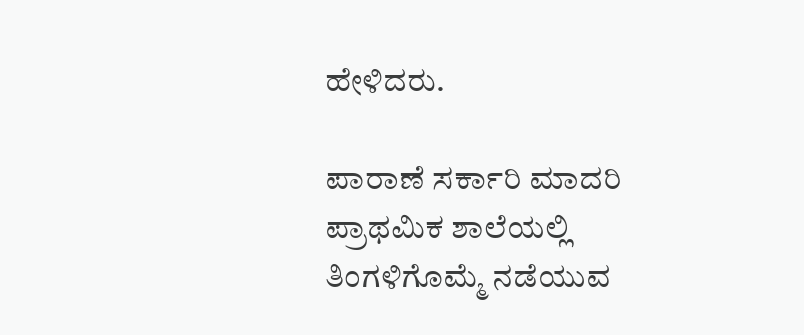ಹೇಳಿದರು.

ಪಾರಾಣೆ ಸರ್ಕಾರಿ ಮಾದರಿ ಪ್ರಾಥಮಿಕ ಶಾಲೆಯಲ್ಲಿ ತಿಂಗಳಿಗೊಮ್ಮೆ ನಡೆಯುವ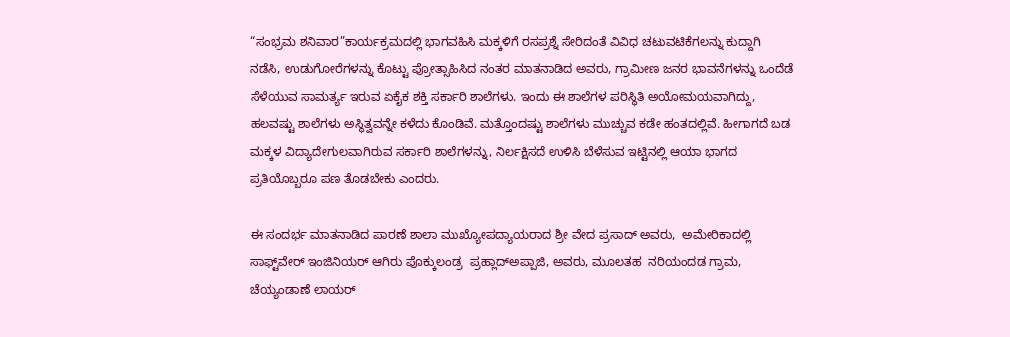“ಸಂಭ್ರಮ ಶನಿವಾರ”ಕಾರ್ಯಕ್ರಮದಲ್ಲಿ ಭಾಗವಹಿಸಿ ಮಕ್ಕಳಿಗೆ ರಸಪ್ರಶ್ನೆ ಸೇರಿದಂತೆ ವಿವಿಧ ಚಟುವಟಿಕೆಗಲನ್ನು ಕುದ್ದಾಗಿ ನಡೆಸಿ, ಉಡುಗೋರೆಗಳನ್ನು ಕೊಟ್ಟು ಪ್ರೋತ್ಸಾಹಿಸಿದ ನಂತರ ಮಾತನಾಡಿದ ಅವರು, ಗ್ರಾಮೀಣ ಜನರ ಭಾವನೆಗಳನ್ನು ಒಂದೆಡೆ ಸೆಳೆಯುವ ಸಾಮರ್ತ್ಯ ಇರುವ ಏಕೈಕ ಶಕ್ತಿ ಸರ್ಕಾರಿ ಶಾಲೆಗಳು. ಇಂದು ಈ ಶಾಲೆಗಳ ಪರಿಸ್ಥಿತಿ ಅಯೋಮಯವಾಗಿದ್ದು, ಹಲವಷ್ಟು ಶಾಲೆಗಳು ಅಸ್ಥಿತ್ವವನ್ನೇ ಕಳೆದು ಕೊಂಡಿವೆ. ಮತ್ತೊಂದಷ್ಟು ಶಾಲೆಗಳು ಮುಚ್ಚುವ ಕಡೇ ಹಂತದಲ್ಲಿವೆ. ಹೀಗಾಗದೆ ಬಡ ಮಕ್ಕಳ ವಿದ್ಯಾದೇಗುಲವಾಗಿರುವ ಸರ್ಕಾರಿ ಶಾಲೆಗಳನ್ನು, ನಿರ್ಲಕ್ಷಿಸದೆ ಉಳಿಸಿ ಬೆಳೆಸುವ ಇಟ್ಟಿನಲ್ಲಿ ಆಯಾ ಭಾಗದ ಪ್ರತಿಯೊಬ್ಬರೂ ಪಣ ತೊಡಬೇಕು ಎಂದರು.

ಈ ಸಂದರ್ಭ ಮಾತನಾಡಿದ ಪಾರಣೆ ಶಾಲಾ ಮುಖ್ಯೋಪದ್ಯಾಯರಾದ ಶ್ರೀ ವೇದ ಪ್ರಸಾದ್‌ ಅವರು,  ಅಮೇರಿಕಾದಲ್ಲಿ ಸಾಫ್ಟ್‌ವೇರ್‌ ಇಂಜಿನಿಯರ್‌ ಆಗಿರು ಪೊಕ್ಕುಲಂಡ್ರ  ಪ್ರಹ್ಲಾದ್ಅಪ್ಪಾಜಿ, ಅವರು, ಮೂಲತಹ  ನರಿಯಂದಡ ಗ್ರಾಮ, ಚೆಯ್ಯಂಡಾಣೆ ಲಾಯರ್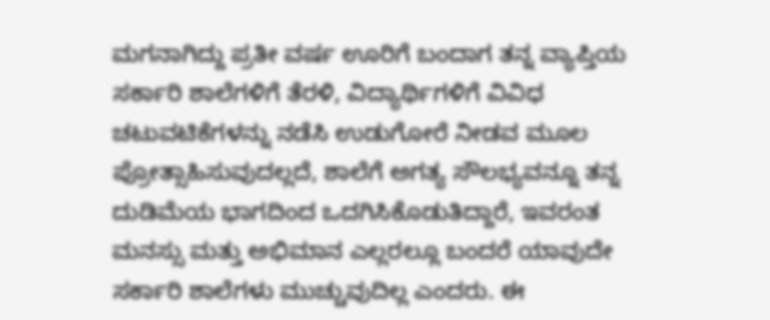ಮಗನಾಗಿದ್ದು ಪ್ರತೀ ವರ್ಷ ಊರಿಗೆ ಬಂದಾಗ ತನ್ನ ವ್ಯಾಪ್ತಿಯ ಸರ್ಕಾರಿ ಶಾಲೆಗಳಿಗೆ ತೆರಳಿ, ವಿದ್ಯಾರ್ಥಿಗಳಿಗೆ ವಿವಿಧ ಚಟುವಟಿಕೆಗಳನ್ನು ನಡೆಸಿ ಉಡುಗೋರೆ ನೀಡವ ಮೂಲ ಪ್ರೋತ್ಸಾಹಿಸುವುದಲ್ಲದೆ, ಶಾಲೆಗೆ ಅಗತ್ಯ ಸೌಲಭ್ಯವನ್ನೂ ತನ್ನ ದುಡಿಮೆಯ ಭಾಗದಿಂದ ಒದಗಿಸಿಕೊಡುತಿದ್ದಾರೆ, ಇವರಂತ ಮನಸ್ಸು ಮತ್ತು ಅಭಿಮಾನ ಎಲ್ಲರಲ್ಲೂ ಬಂದರೆ ಯಾವುದೇ ಸರ್ಕಾರಿ ಶಾಲೆಗಳು ಮುಚ್ಚುವುದಿಲ್ಲ ಎಂದರು. ಈ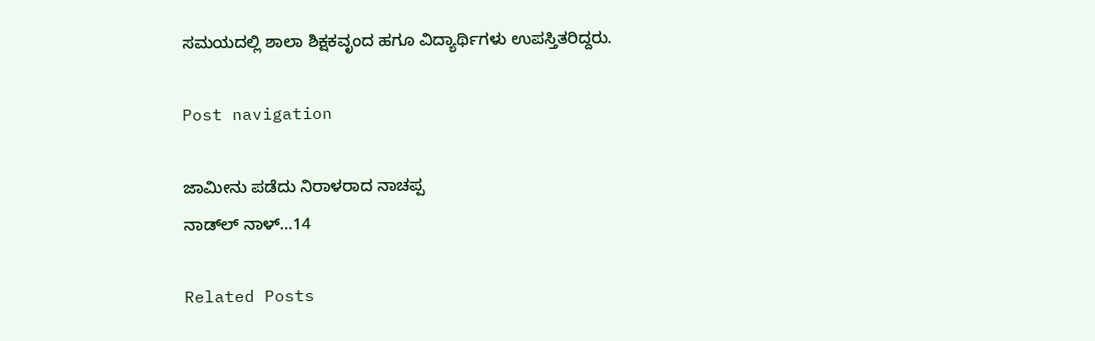ಸಮಯದಲ್ಲಿ ಶಾಲಾ ಶಿಕ್ಷಕವೃಂದ ಹಗೂ ವಿದ್ಯಾರ್ಥಿಗಳು ಉಪಸ್ತಿತರಿದ್ದರು.

Post navigation

ಜಾಮೀನು ಪಡೆದು ನಿರಾಳರಾದ ನಾಚಪ್ಪ
ನಾಡ್‌ಲ್ ನಾಳ್…14

Related Posts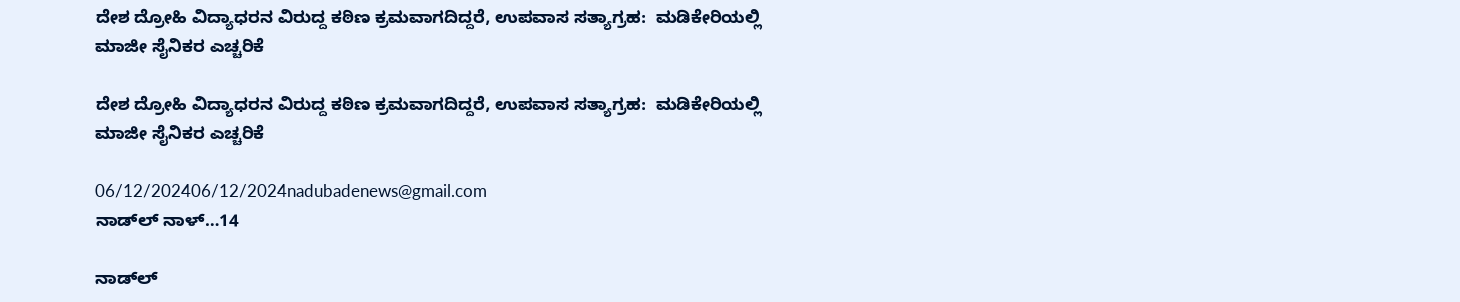ದೇಶ ದ್ರೋಹಿ ವಿದ್ಯಾಧರನ ವಿರುದ್ದ ಕಠಿಣ ಕ್ರಮವಾಗದಿದ್ದರೆ, ಉಪವಾಸ ಸತ್ಯಾಗ್ರಹ:  ಮಡಿಕೇರಿಯಲ್ಲಿ ಮಾಜೀ ಸೈನಿಕರ ಎಚ್ಚರಿಕೆ

ದೇಶ ದ್ರೋಹಿ ವಿದ್ಯಾಧರನ ವಿರುದ್ದ ಕಠಿಣ ಕ್ರಮವಾಗದಿದ್ದರೆ, ಉಪವಾಸ ಸತ್ಯಾಗ್ರಹ:  ಮಡಿಕೇರಿಯಲ್ಲಿ ಮಾಜೀ ಸೈನಿಕರ ಎಚ್ಚರಿಕೆ

06/12/202406/12/2024nadubadenews@gmail.com
ನಾಡ್‌ಲ್ ನಾಳ್…14

ನಾಡ್‌ಲ್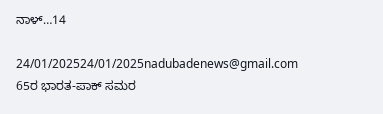ನಾಳ್…14

24/01/202524/01/2025nadubadenews@gmail.com
65ರ ಭಾರತ-ಪಾಕ್‌ ಸಮರ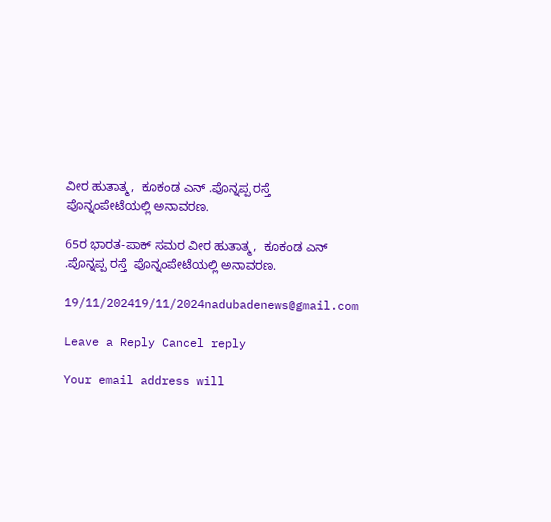ವೀರ ಹುತಾತ್ಮ,  ಕೂಕಂಡ ಎನ್ .ಪೊನ್ನಪ್ಪ ರಸ್ತೆ  ಪೊನ್ನಂಪೇಟೆಯಲ್ಲಿ ಅನಾವರಣ.

65ರ ಭಾರತ-ಪಾಕ್‌ ಸಮರ ವೀರ ಹುತಾತ್ಮ,  ಕೂಕಂಡ ಎನ್ .ಪೊನ್ನಪ್ಪ ರಸ್ತೆ  ಪೊನ್ನಂಪೇಟೆಯಲ್ಲಿ ಅನಾವರಣ.

19/11/202419/11/2024nadubadenews@gmail.com

Leave a Reply Cancel reply

Your email address will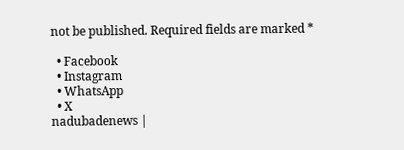not be published. Required fields are marked *

  • Facebook
  • Instagram
  • WhatsApp
  • X
nadubadenews |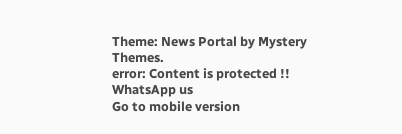Theme: News Portal by Mystery Themes.
error: Content is protected !!
WhatsApp us
Go to mobile version